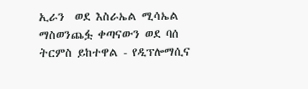ኢራን  ወደ እስራኤል ሚሳኤል ማስወንጨፏ ቀጣናውን ወደ ባሰ ትርምስ ይከተዋል - የዲፕሎማሲና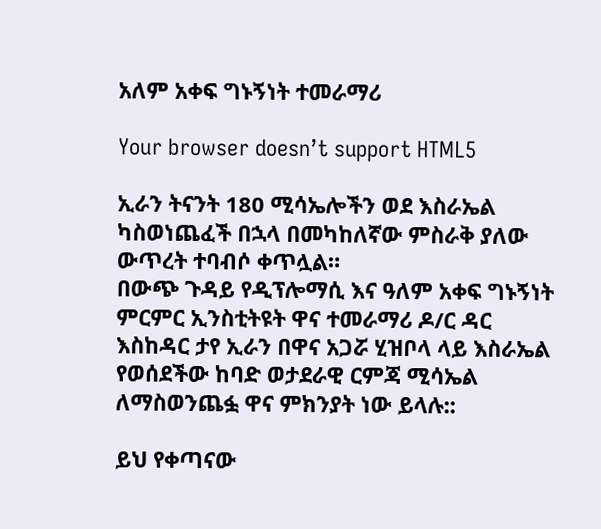አለም አቀፍ ግኑኝነት ተመራማሪ

Your browser doesn’t support HTML5

ኢራን ትናንት 180 ሚሳኤሎችን ወደ እስራኤል ካስወነጨፈች በኋላ በመካከለኛው ምስራቅ ያለው ውጥረት ተባብሶ ቀጥሏል።
በውጭ ጉዳይ የዲፕሎማሲ እና ዓለም አቀፍ ግኑኝነት ምርምር ኢንስቲትዩት ዋና ተመራማሪ ዶ/ር ዳር እስከዳር ታየ ኢራን በዋና አጋሯ ሂዝቦላ ላይ እስራኤል የወሰደችው ከባድ ወታደራዊ ርምጃ ሚሳኤል ለማስወንጨፏ ዋና ምክንያት ነው ይላሉ::

ይህ የቀጣናው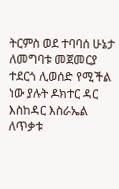ትርምስ ወደ ተባባሰ ሁኔታ ለመግባቱ መጀመርያ ተደርጎ ሊወሰድ የሚችል ነው ያሉት ዶክተር ዳር እስከዳር እስራኤል ለጥቃቱ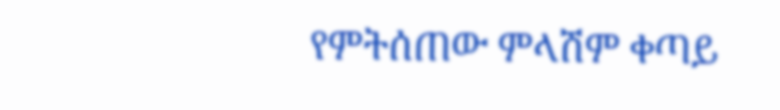የምትሰጠው ምላሽም ቀጣይ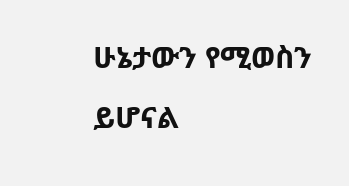ሁኔታውን የሚወስን ይሆናል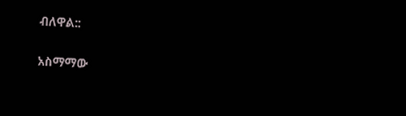ብለዋል::

አስማማው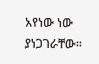አየነው ነው ያነጋገራቸው፡፡